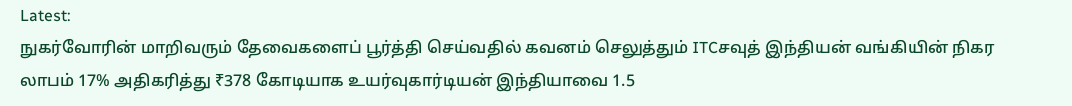Latest:
நுகர்வோரின் மாறிவரும் தேவைகளைப் பூர்த்தி செய்வதில் கவனம் செலுத்தும் ITCசவுத் இந்தியன் வங்கியின் நிகர லாபம் 17% அதிகரித்து ₹378 கோடியாக உயர்வுகார்டியன் இந்தியாவை 1.5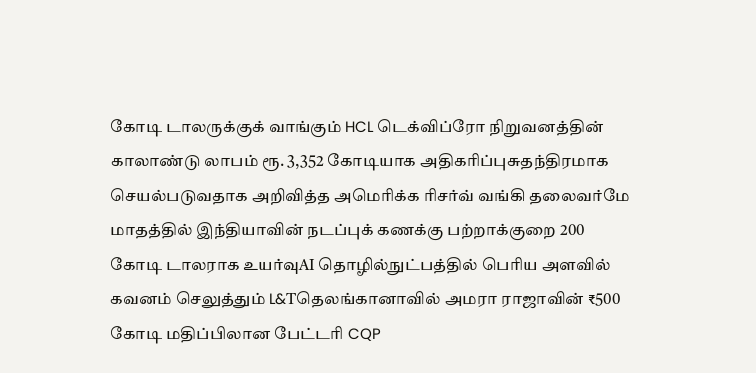கோடி டாலருக்குக் வாங்கும் HCL டெக்விப்ரோ நிறுவனத்தின் காலாண்டு லாபம் ரூ. 3,352 கோடியாக அதிகரிப்புசுதந்திரமாக செயல்படுவதாக அறிவித்த அமெரிக்க ரிசர்வ் வங்கி தலைவர்மே மாதத்தில் இந்தியாவின் நடப்புக் கணக்கு பற்றாக்குறை 200 கோடி டாலராக உயர்வுAI தொழில்நுட்பத்தில் பெரிய அளவில் கவனம் செலுத்தும் L&Tதெலங்கானாவில் அமரா ராஜாவின் ₹500 கோடி மதிப்பிலான பேட்டரி CQP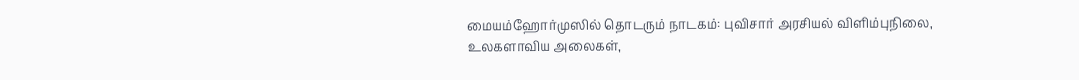மையம்ஹோர்முஸில் தொடரும் நாடகம்: புவிசார் அரசியல் விளிம்புநிலை, உலகளாவிய அலைகள்,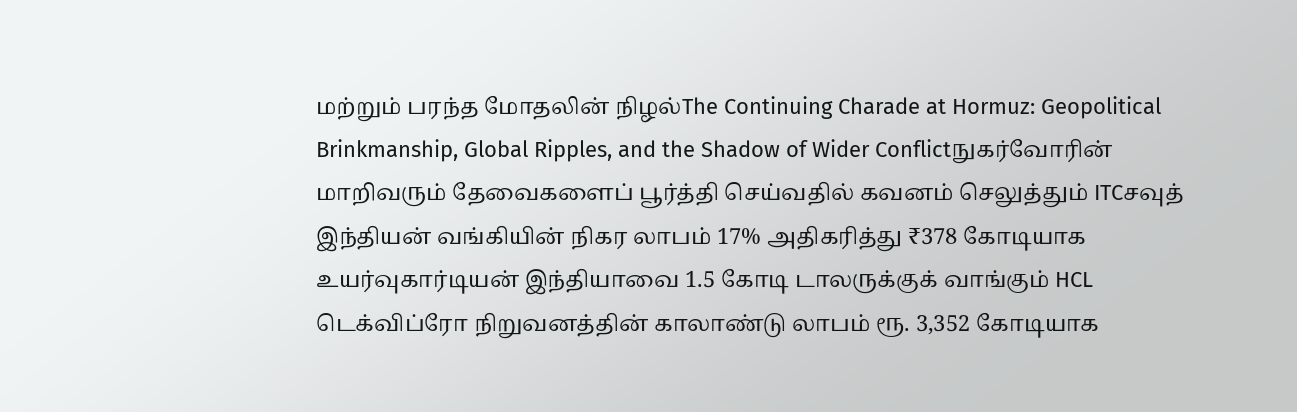மற்றும் பரந்த மோதலின் நிழல்The Continuing Charade at Hormuz: Geopolitical Brinkmanship, Global Ripples, and the Shadow of Wider Conflictநுகர்வோரின் மாறிவரும் தேவைகளைப் பூர்த்தி செய்வதில் கவனம் செலுத்தும் ITCசவுத் இந்தியன் வங்கியின் நிகர லாபம் 17% அதிகரித்து ₹378 கோடியாக உயர்வுகார்டியன் இந்தியாவை 1.5 கோடி டாலருக்குக் வாங்கும் HCL டெக்விப்ரோ நிறுவனத்தின் காலாண்டு லாபம் ரூ. 3,352 கோடியாக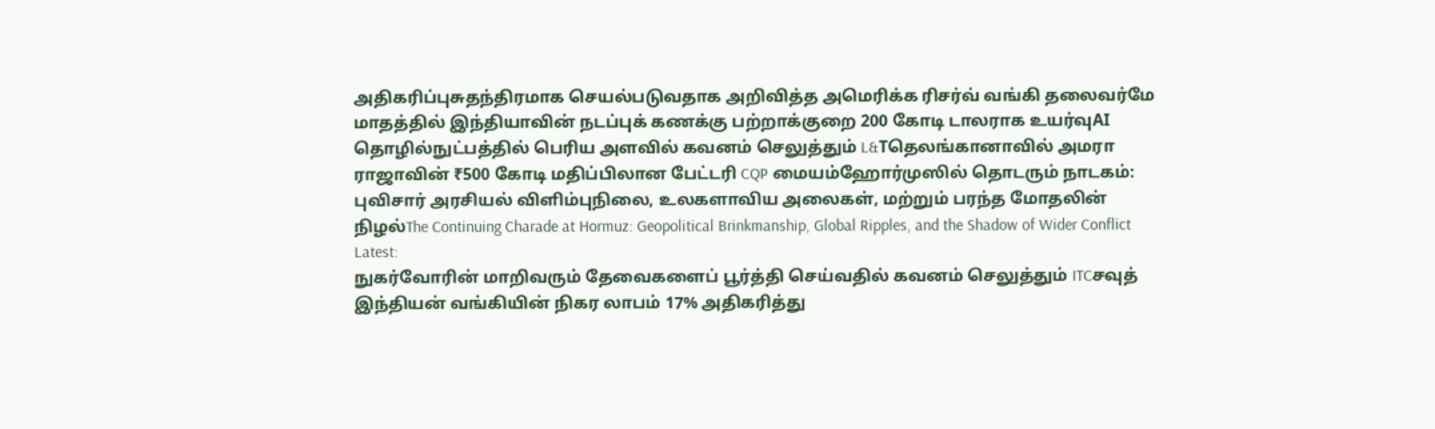அதிகரிப்புசுதந்திரமாக செயல்படுவதாக அறிவித்த அமெரிக்க ரிசர்வ் வங்கி தலைவர்மே மாதத்தில் இந்தியாவின் நடப்புக் கணக்கு பற்றாக்குறை 200 கோடி டாலராக உயர்வுAI தொழில்நுட்பத்தில் பெரிய அளவில் கவனம் செலுத்தும் L&Tதெலங்கானாவில் அமரா ராஜாவின் ₹500 கோடி மதிப்பிலான பேட்டரி CQP மையம்ஹோர்முஸில் தொடரும் நாடகம்: புவிசார் அரசியல் விளிம்புநிலை, உலகளாவிய அலைகள், மற்றும் பரந்த மோதலின் நிழல்The Continuing Charade at Hormuz: Geopolitical Brinkmanship, Global Ripples, and the Shadow of Wider Conflict
Latest:
நுகர்வோரின் மாறிவரும் தேவைகளைப் பூர்த்தி செய்வதில் கவனம் செலுத்தும் ITCசவுத் இந்தியன் வங்கியின் நிகர லாபம் 17% அதிகரித்து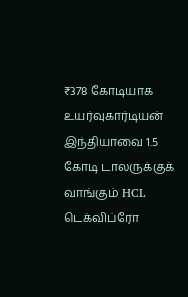₹378 கோடியாக உயர்வுகார்டியன் இந்தியாவை 1.5 கோடி டாலருக்குக் வாங்கும் HCL டெக்விப்ரோ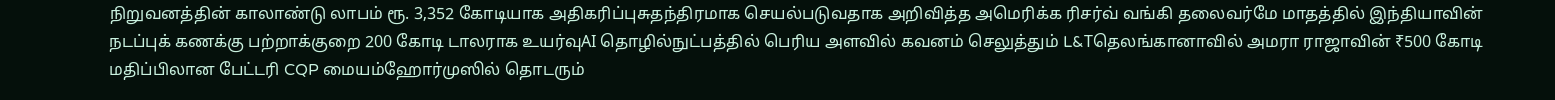நிறுவனத்தின் காலாண்டு லாபம் ரூ. 3,352 கோடியாக அதிகரிப்புசுதந்திரமாக செயல்படுவதாக அறிவித்த அமெரிக்க ரிசர்வ் வங்கி தலைவர்மே மாதத்தில் இந்தியாவின் நடப்புக் கணக்கு பற்றாக்குறை 200 கோடி டாலராக உயர்வுAI தொழில்நுட்பத்தில் பெரிய அளவில் கவனம் செலுத்தும் L&Tதெலங்கானாவில் அமரா ராஜாவின் ₹500 கோடி மதிப்பிலான பேட்டரி CQP மையம்ஹோர்முஸில் தொடரும்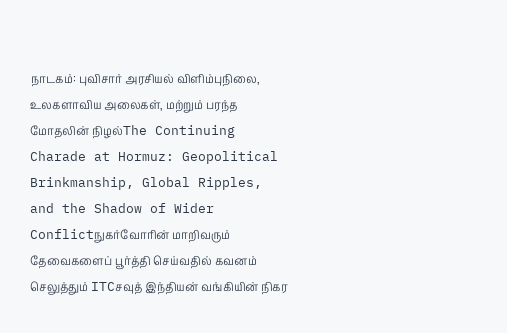நாடகம்: புவிசார் அரசியல் விளிம்புநிலை, உலகளாவிய அலைகள், மற்றும் பரந்த மோதலின் நிழல்The Continuing Charade at Hormuz: Geopolitical Brinkmanship, Global Ripples, and the Shadow of Wider Conflictநுகர்வோரின் மாறிவரும் தேவைகளைப் பூர்த்தி செய்வதில் கவனம் செலுத்தும் ITCசவுத் இந்தியன் வங்கியின் நிகர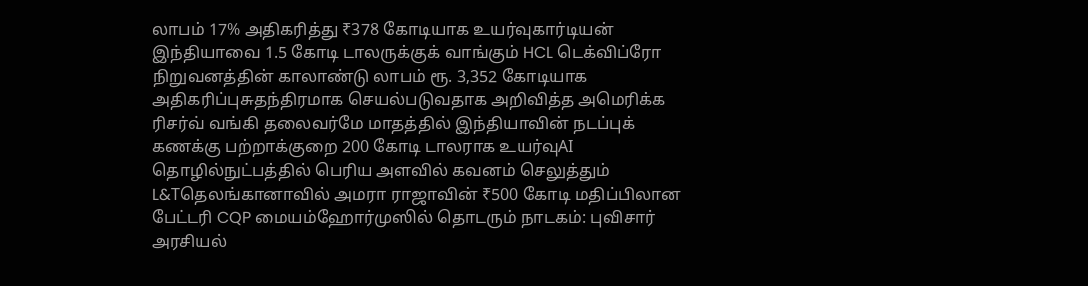லாபம் 17% அதிகரித்து ₹378 கோடியாக உயர்வுகார்டியன் இந்தியாவை 1.5 கோடி டாலருக்குக் வாங்கும் HCL டெக்விப்ரோ நிறுவனத்தின் காலாண்டு லாபம் ரூ. 3,352 கோடியாக அதிகரிப்புசுதந்திரமாக செயல்படுவதாக அறிவித்த அமெரிக்க ரிசர்வ் வங்கி தலைவர்மே மாதத்தில் இந்தியாவின் நடப்புக் கணக்கு பற்றாக்குறை 200 கோடி டாலராக உயர்வுAI தொழில்நுட்பத்தில் பெரிய அளவில் கவனம் செலுத்தும் L&Tதெலங்கானாவில் அமரா ராஜாவின் ₹500 கோடி மதிப்பிலான பேட்டரி CQP மையம்ஹோர்முஸில் தொடரும் நாடகம்: புவிசார் அரசியல்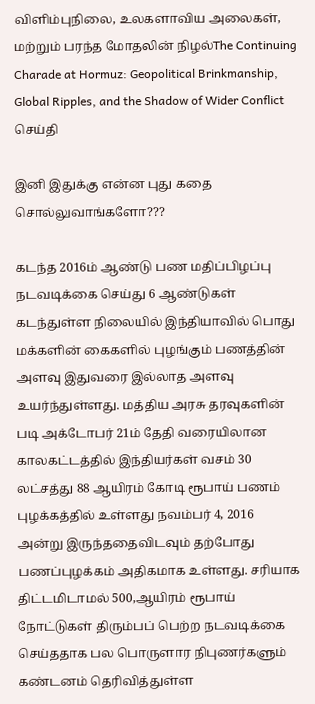விளிம்புநிலை, உலகளாவிய அலைகள், மற்றும் பரந்த மோதலின் நிழல்The Continuing Charade at Hormuz: Geopolitical Brinkmanship, Global Ripples, and the Shadow of Wider Conflict
செய்தி

இனி இதுக்கு என்ன புது கதை சொல்லுவாங்களோ???

கடந்த 2016ம் ஆண்டு பண மதிப்பிழப்பு நடவடிக்கை செய்து 6 ஆண்டுகள் கடந்துள்ள நிலையில் இந்தியாவில் பொது மக்களின் கைகளில் புழங்கும் பணத்தின் அளவு இதுவரை இல்லாத அளவு உயர்ந்துள்ளது. மத்திய அரசு தரவுகளின் படி அக்டோபர் 21ம் தேதி வரையிலான காலகட்டத்தில் இந்தியர்கள் வசம் 30 லட்சத்து 88 ஆயிரம் கோடி ரூபாய் பணம் புழக்கத்தில் உள்ளது நவம்பர் 4, 2016 அன்று இருந்ததைவிடவும் தற்போது பணப்புழக்கம் அதிகமாக உள்ளது. சரியாக திட்டமிடாமல் 500,ஆயிரம் ரூபாய் நோட்டுகள் திரும்பப் பெற்ற நடவடிக்கை செய்ததாக பல பொருளார நிபுணர்களும் கண்டனம் தெரிவித்துள்ள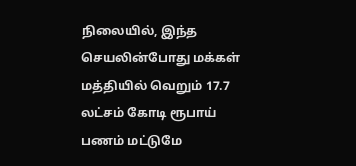நிலையில், இந்த செயலின்போது மக்கள் மத்தியில் வெறும் 17.7 லட்சம் கோடி ரூபாய் பணம் மட்டுமே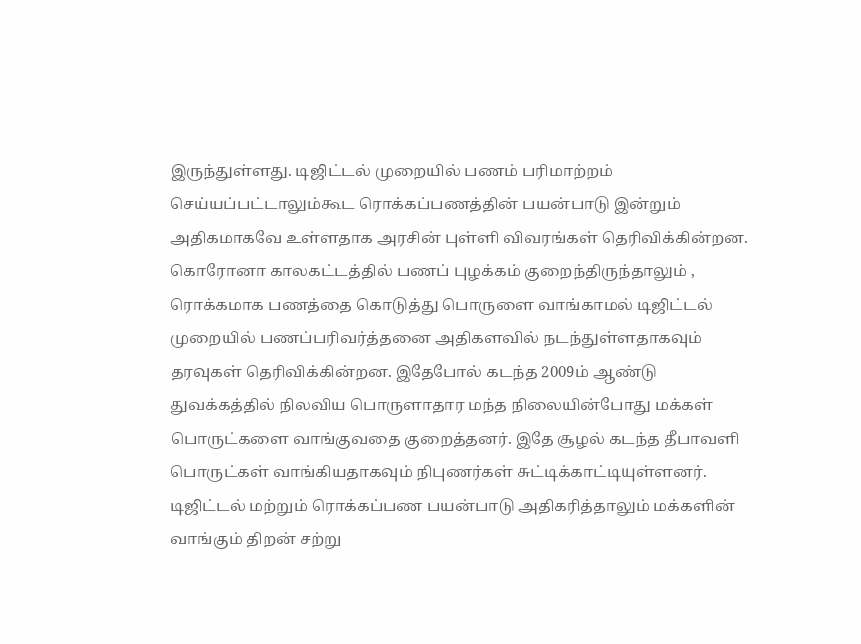இருந்துள்ளது. டிஜிட்டல் முறையில் பணம் பரிமாற்றம் செய்யப்பட்டாலும்கூட ரொக்கப்பணத்தின் பயன்பாடு இன்றும்
அதிகமாகவே உள்ளதாக அரசின் புள்ளி விவரங்கள் தெரிவிக்கின்றன. கொரோனா காலகட்டத்தில் பணப் புழக்கம் குறைந்திருந்தாலும் , ரொக்கமாக பணத்தை கொடுத்து பொருளை வாங்காமல் டிஜிட்டல் முறையில் பணப்பரிவர்த்தனை அதிகளவில் நடந்துள்ளதாகவும் தரவுகள் தெரிவிக்கின்றன. இதேபோல் கடந்த 2009ம் ஆண்டு துவக்கத்தில் நிலவிய பொருளாதார மந்த நிலையின்போது மக்கள் பொருட்களை வாங்குவதை குறைத்தனர். இதே சூழல் கடந்த தீபாவளி பொருட்கள் வாங்கியதாகவும் நிபுணர்கள் சுட்டிக்காட்டியுள்ளனர். டிஜிட்டல் மற்றும் ரொக்கப்பண பயன்பாடு அதிகரித்தாலும் மக்களின் வாங்கும் திறன் சற்று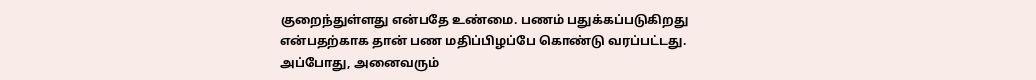குறைந்துள்ளது என்பதே உண்மை. பணம் பதுக்கப்படுகிறது என்பதற்காக தான் பண மதிப்பிழப்பே கொண்டு வரப்பட்டது. அப்போது, அனைவரும்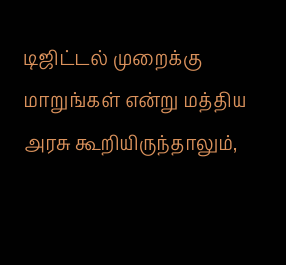டிஜிட்டல் முறைக்கு மாறுங்கள் என்று மத்திய அரசு கூறியிருந்தாலும்,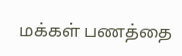மக்கள் பணத்தை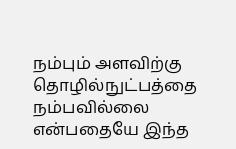நம்பும் அளவிற்கு தொழில்நுட்பத்தை நம்பவில்லை என்பதையே இந்த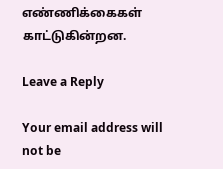எண்ணிக்கைகள் காட்டுகின்றன.

Leave a Reply

Your email address will not be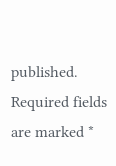published. Required fields are marked *